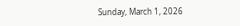Sunday, March 1, 2026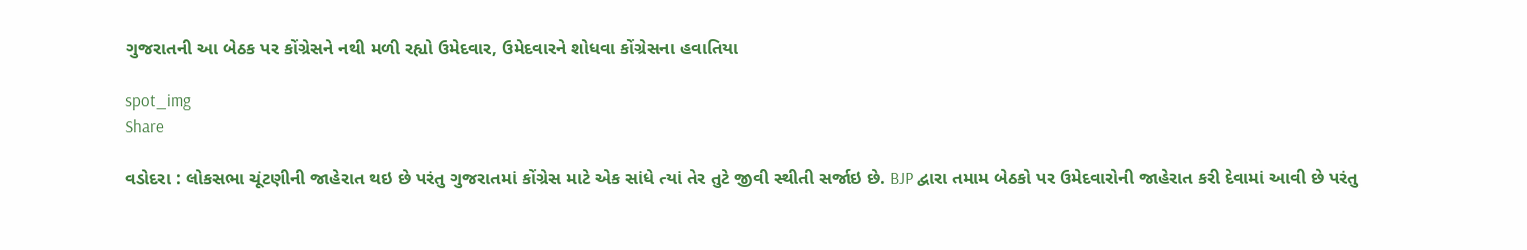ગુજરાતની આ બેઠક પર કોંગ્રેસને નથી મળી રહ્યો ઉમેદવાર, ઉમેદવારને શોધવા કોંગ્રેસના હવાતિયા

spot_img
Share

વડોદરા : લોકસભા ચૂંટણીની જાહેરાત થઇ છે પરંતુ ગુજરાતમાં કોંગ્રેસ માટે એક સાંધે ત્યાં તેર તુટે જીવી સ્થીતી સર્જાઇ છે. BJP દ્વારા તમામ બેઠકો પર ઉમેદવારોની જાહેરાત કરી દેવામાં આવી છે પરંતુ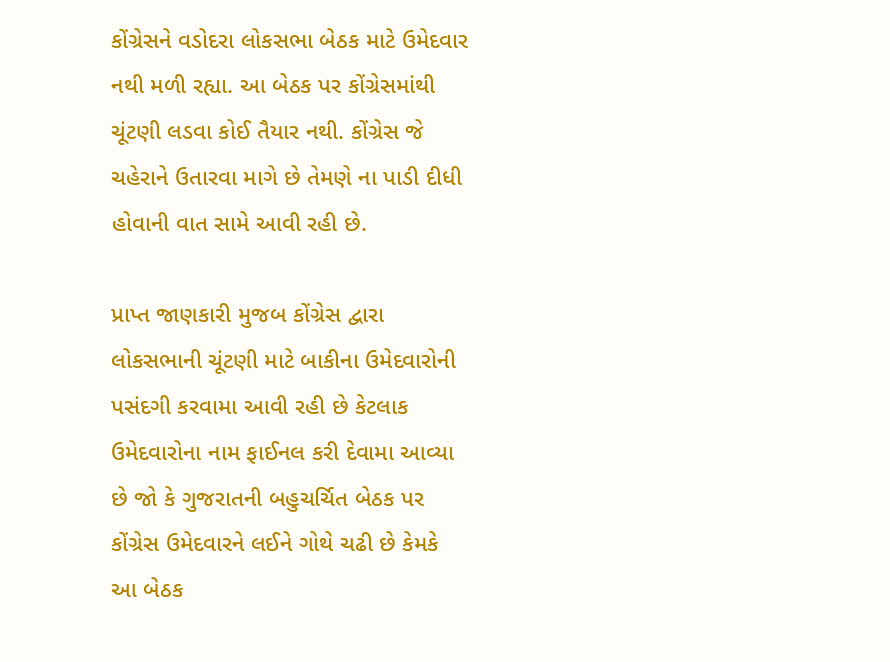કોંગ્રેસને વડોદરા લોકસભા બેઠક માટે ઉમેદવાર નથી મળી રહ્યા. આ બેઠક પર કોંગ્રેસમાંથી ચૂંટણી લડવા કોઈ તૈયાર નથી. કોંગ્રેસ જે ચહેરાને ઉતારવા માગે છે તેમણે ના પાડી દીધી હોવાની વાત સામે આવી રહી છે.

પ્રાપ્ત જાણકારી મુજબ કોંગ્રેસ દ્વારા લોકસભાની ચૂંટણી માટે બાકીના ઉમેદવારોની પસંદગી કરવામા આવી રહી છે કેટલાક ઉમેદવારોના નામ ફાઈનલ કરી દેવામા આવ્યા છે જો કે ગુજરાતની બહુચર્ચિત બેઠક પર કોંગ્રેસ ઉમેદવારને લઈને ગોથે ચઢી છે કેમકે આ બેઠક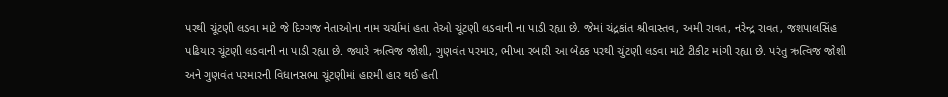પરથી ચૂંટણી લડવા માટે જે દિગ્ગજ નેતાઓના નામ ચર્ચામાં હતા તેઓ ચૂંટણી લડવાની ના પાડી રહ્યા છે. જેમાં ચંદ્રકાંત શ્રીવાસ્તવ, અમી રાવત, નરેન્દ્ર રાવત, જશપાલસિંહ પઢિયાર ચૂંટણી લડવાની ના પાડી રહ્યા છે. જ્યારે ઋત્વિજ જોશી, ગુણવંત પરમાર, ભીખા રબારી આ બેઠક પરથી ચુંટણી લડવા માટે ટીકીટ માંગી રહ્યા છે. પરંતુ ઋત્વિજ જોશી અને ગુણવંત પરમારની વિધાનસભા ચૂંટણીમાં હારમી હાર થઈ હતી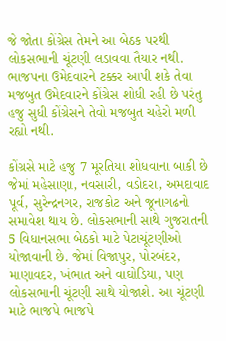જે જોતા કોંગ્રેસ તેમને આ બેઠક પરથી લોકસભાની ચૂંટણી લડાવવા તૈયાર નથી. ભાજપના ઉમેદવારને ટક્કર આપી શકે તેવા મજબુત ઉમેદવારને કોંગ્રેસ શોધી રહી છે પરંતુ હજુ સુધી કોંગ્રેસને તેવો મજબુત ચહેરો મળી રહ્યો નથી.

કોંગ્રસે માટે હજુ 7 મૂરતિયા શોધવાના બાકી છે જેમાં મહેસાણા, નવસારી, વડોદરા, અમદાવાદ પૂર્વ, સુરેન્દ્રનગર, રાજકોટ અને જૂનાગઢનો સમાવેશ થાય છે. લોકસભાની સાથે ગુજરાતની 5 વિધાનસભા બેઠકો માટે પેટાચૂંટણીઓ યોજાવાની છે. જેમાં વિજાપુર, પોરબંદર, માણાવદર, ખંભાત અને વાઘોડિયા, પણ લોકસભાની ચૂંટણી સાથે યોજાશે. આ ચૂંટણી માટે ભાજપે ભાજપે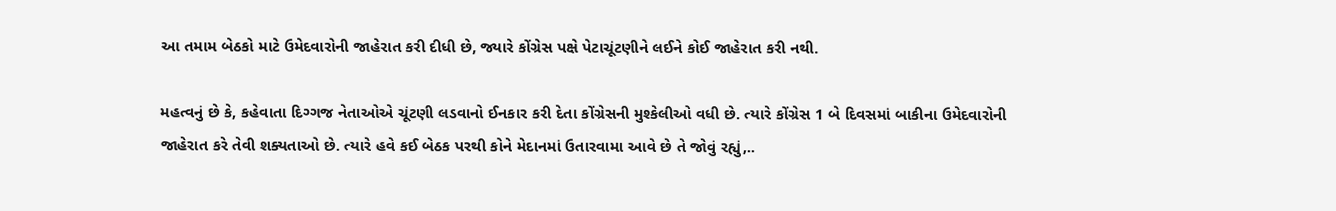આ તમામ બેઠકો માટે ઉમેદવારોની જાહેરાત કરી દીધી છે, જ્યારે કોંગ્રેસ પક્ષે પેટાચૂંટણીને લઈને કોઈ જાહેરાત કરી નથી.

મહત્વનું છે કે, કહેવાતા દિગ્ગજ નેતાઓએ ચૂંટણી લડવાનો ઈનકાર કરી દેતા કોંગ્રેસની મુશ્કેલીઓ વધી છે. ત્યારે કોંગ્રેસ 1 બે દિવસમાં બાકીના ઉમેદવારોની જાહેરાત કરે તેવી શક્યતાઓ છે. ત્યારે હવે કઈ બેઠક પરથી કોને મેદાનમાં ઉતારવામા આવે છે તે જોવું રહ્યું,..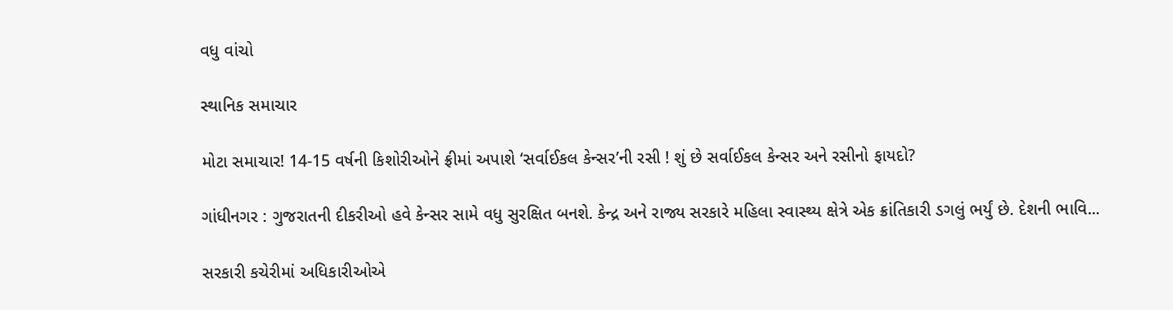વધુ વાંચો

સ્થાનિક સમાચાર

મોટા સમાચાર! 14-15 વર્ષની કિશોરીઓને ફ્રીમાં અપાશે ‘સર્વાઈકલ કેન્સર’ની રસી ! શું છે સર્વાઈકલ કેન્સર અને રસીનો ફાયદો?

ગાંધીનગર : ગુજરાતની દીકરીઓ હવે કેન્સર સામે વધુ સુરક્ષિત બનશે. કેન્દ્ર અને રાજ્ય સરકારે મહિલા સ્વાસ્થ્ય ક્ષેત્રે એક ક્રાંતિકારી ડગલું ભર્યું છે. દેશની ભાવિ...

સરકારી કચેરીમાં અધિકારીઓએ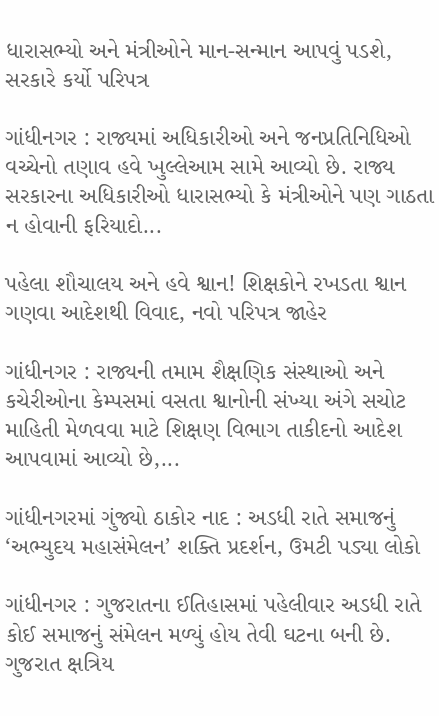ધારાસભ્યો અને મંત્રીઓને માન-સન્માન આપવું પડશે, સરકારે કર્યો પરિપત્ર

ગાંધીનગર : રાજ્યમાં અધિકારીઓ અને જનપ્રતિનિધિઓ વચ્ચેનો તણાવ હવે ખુલ્લેઆમ સામે આવ્યો છે. રાજ્ય સરકારના અધિકારીઓ ધારાસભ્યો કે મંત્રીઓને પણ ગાઠતા ન હોવાની ફરિયાદો...

પહેલા શૌચાલય અને હવે શ્વાન! શિક્ષકોને રખડતા શ્વાન ગણવા આદેશથી વિવાદ, નવો પરિપત્ર જાહેર

ગાંધીનગર : રાજ્યની તમામ શૈક્ષણિક સંસ્થાઓ અને કચેરીઓના કેમ્પસમાં વસતા શ્વાનોની સંખ્યા અંગે સચોટ માહિતી મેળવવા માટે શિક્ષણ વિભાગ તાકીદનો આદેશ આપવામાં આવ્યો છે,...

ગાંધીનગરમાં ગુંજ્યો ઠાકોર નાદ : અડધી રાતે સમાજનું ‘અભ્યુદય મહાસંમેલન’ શક્તિ પ્રદર્શન, ઉમટી પડ્યા લોકો

ગાંધીનગર : ગુજરાતના ઈતિહાસમાં પહેલીવાર અડધી રાતે કોઈ સમાજનું સંમેલન મળ્યું હોય તેવી ઘટના બની છે. ગુજરાત ક્ષત્રિય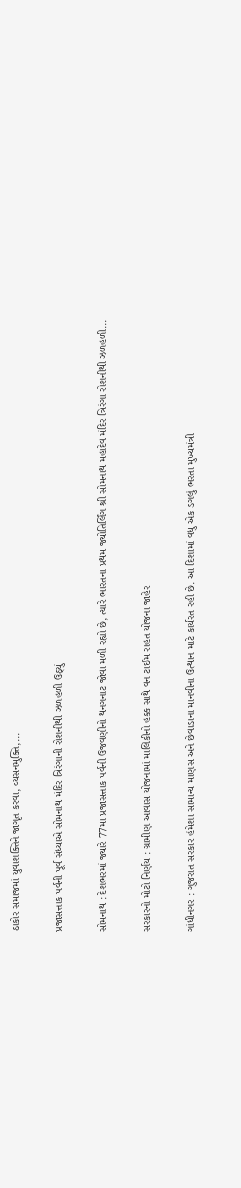ઠાકોર સમાજમાં યુવાશક્તિને જાગૃત કરવા, વ્યસનમુક્તિ,...

પ્રજાસત્તાક પર્વની પૂર્વ સંધ્યાએ સોમનાથ મંદિર ત્રિરંગાની રોશનીથી ઝળહળી ઉઠ્યું

સોમનાથ : દેશભરમાં જ્યારે 77મા પ્રજાસત્તાક પર્વની ઉજવણીનો થનગનાટ જોવા મળી રહ્યો છે, ત્યારે ભારતના પ્રથમ જ્યોતિર્લિંગ શ્રી સોમનાથ મહાદેવ મંદિર ત્રિરંગા રોશનીથી ઝળહળી...

સરકારનો મોટો નિર્ણય : ગ્રામીણ આવાસ યોજનામાં માલિકીનો હક્ક સાથે વન ટાઈમ રાહત યોજના જાહેર

ગાંધીનગર : ગુજરાત સરકાર હંમેશા સામાન્ય માણસ અને છેવાડાના માનવીના ઉત્થાન માટે કાર્યરત રહી છે. આ દિશામાં વધુ એક ડગલું ભરતા મુખ્યમંત્રી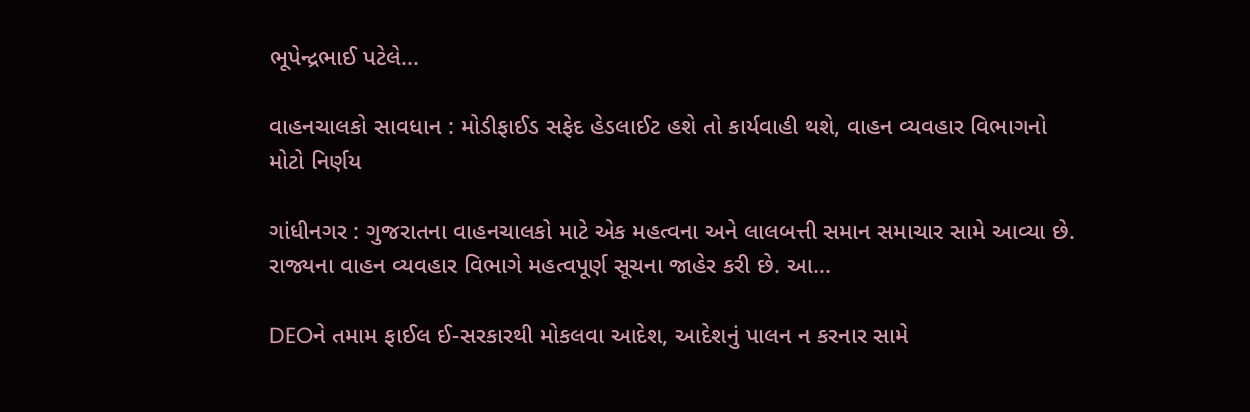ભૂપેન્દ્રભાઈ પટેલે...

વાહનચાલકો સાવધાન : મોડીફાઈડ સફેદ હેડલાઈટ હશે તો કાર્યવાહી થશે, વાહન વ્યવહાર વિભાગનો મોટો નિર્ણય

ગાંધીનગર : ગુજરાતના વાહનચાલકો માટે એક મહત્વના અને લાલબત્તી સમાન સમાચાર સામે આવ્યા છે. રાજ્યના વાહન વ્યવહાર વિભાગે મહત્વપૂર્ણ સૂચના જાહેર કરી છે. આ...

DEOને તમામ ફાઈલ ઈ-સરકારથી મોકલવા આદેશ, આદેશનું પાલન ન કરનાર સામે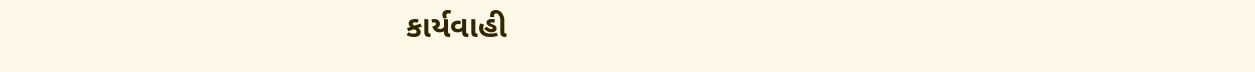કાર્યવાહી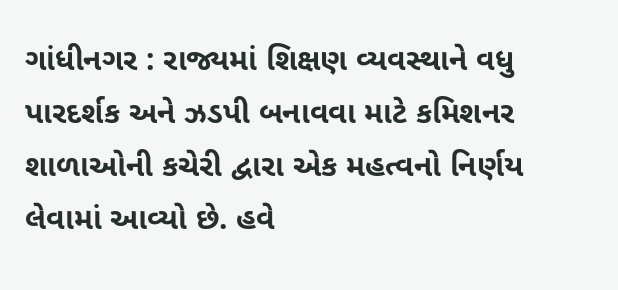ગાંધીનગર : રાજ્યમાં શિક્ષણ વ્યવસ્થાને વધુ પારદર્શક અને ઝડપી બનાવવા માટે કમિશનર શાળાઓની કચેરી દ્વારા એક મહત્વનો નિર્ણય લેવામાં આવ્યો છે. હવે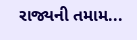રાજ્યની તમામ...